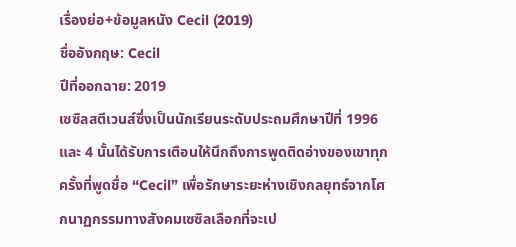เรื่องย่อ+ข้อมูลหนัง Cecil (2019)
ชื่ออังกฤษ: Cecil
ปีที่ออกฉาย: 2019
เซซิลสตีเวนส์ซึ่งเป็นนักเรียนระดับประถมศึกษาปีที่ 1996 และ 4 นั้นได้รับการเตือนให้นึกถึงการพูดติดอ่างของเขาทุกครั้งที่พูดชื่อ “Cecil” เพื่อรักษาระยะห่างเชิงกลยุทธ์จากโศกนาฏกรรมทางสังคมเซซิลเลือกที่จะเป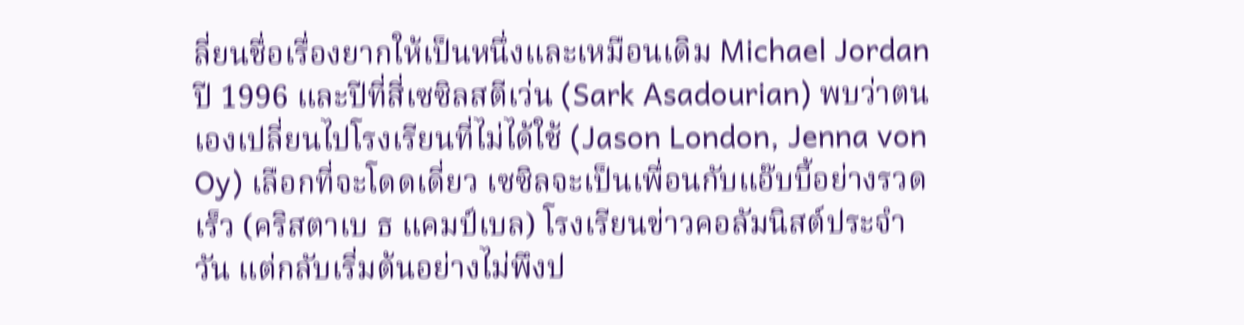ลี่ยนชื่อเรื่องยากให้เป็นหนึ่งและเหมือนเดิม Michael Jordan ปี 1996 และปีที่สี่เซซิลสตีเว่น (Sark Asadourian) พบว่าตนเองเปลี่ยนไปโรงเรียนที่ไม่ได้ใช้ (Jason London, Jenna von Oy) เลือกที่จะโดดเดี่ยว เซซิลจะเป็นเพื่อนกับแอ๊บบี้อย่างรวดเร็ว (คริสตาเบ ธ แคมป์เบล) โรงเรียนข่าวคอลัมนิสต์ประจำวัน แต่กลับเริ่มต้นอย่างไม่พึงป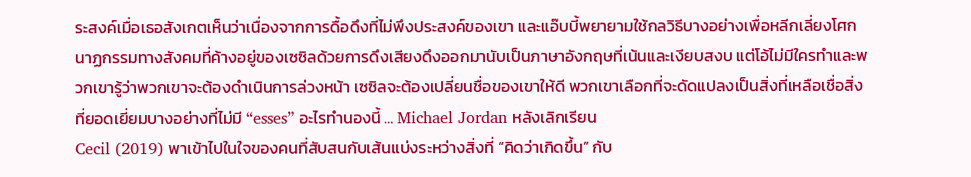ระสงค์เมื่อเธอสังเกตเห็นว่าเนื่องจากการดื้อดึงที่ไม่พึงประสงค์ของเขา และแอ๊บบี้พยายามใช้กลวิธีบางอย่างเพื่อหลีกเลี่ยงโศกนาฏกรรมทางสังคมที่ค้างอยู่ของเซซิลด้วยการดึงเสียงดึงออกมานับเป็นภาษาอังกฤษที่เน้นและเงียบสงบ แต่โอ้ไม่มีใครทำและพวกเขารู้ว่าพวกเขาจะต้องดำเนินการล่วงหน้า เซซิลจะต้องเปลี่ยนชื่อของเขาให้ดี พวกเขาเลือกที่จะดัดแปลงเป็นสิ่งที่เหลือเชื่อสิ่งที่ยอดเยี่ยมบางอย่างที่ไม่มี “esses” อะไรทำนองนี้ … Michael Jordan หลังเลิกเรียน
Cecil (2019) พาเข้าไปในใจของคนที่สับสนกับเส้นแบ่งระหว่างสิ่งที่ “คิดว่าเกิดขึ้น” กับ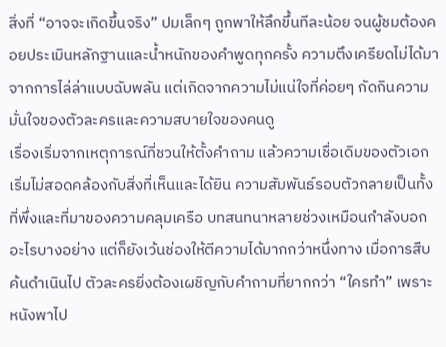สิ่งที่ “อาจจะเกิดขึ้นจริง” ปมเล็กๆ ถูกพาให้ลึกขึ้นทีละน้อย จนผู้ชมต้องคอยประเมินหลักฐานและน้ำหนักของคำพูดทุกครั้ง ความตึงเครียดไม่ได้มาจากการไล่ล่าแบบฉับพลัน แต่เกิดจากความไม่แน่ใจที่ค่อยๆ กัดกินความมั่นใจของตัวละครและความสบายใจของคนดู
เรื่องเริ่มจากเหตุการณ์ที่ชวนให้ตั้งคำถาม แล้วความเชื่อเดิมของตัวเอกเริ่มไม่สอดคล้องกับสิ่งที่เห็นและได้ยิน ความสัมพันธ์รอบตัวกลายเป็นทั้งที่พึ่งและที่มาของความคลุมเครือ บทสนทนาหลายช่วงเหมือนกำลังบอกอะไรบางอย่าง แต่ก็ยังเว้นช่องให้ตีความได้มากกว่าหนึ่งทาง เมื่อการสืบค้นดำเนินไป ตัวละครยิ่งต้องเผชิญกับคำถามที่ยากกว่า “ใครทำ” เพราะหนังพาไป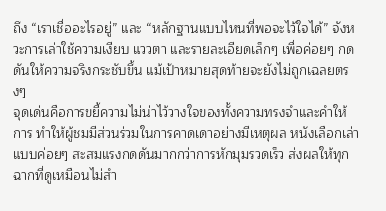ถึง “เราเชื่ออะไรอยู่” และ “หลักฐานแบบไหนที่พอจะไว้ใจได้” จังหวะการเล่าใช้ความเงียบ แววตา และรายละเอียดเล็กๆ เพื่อค่อยๆ กดดันให้ความจริงกระชับขึ้น แม้เป้าหมายสุดท้ายจะยังไม่ถูกเฉลยตรงๆ
จุดเด่นคือการขยี้ความไม่น่าไว้วางใจของทั้งความทรงจำและคำให้การ ทำให้ผู้ชมมีส่วนร่วมในการคาดเดาอย่างมีเหตุผล หนังเลือกเล่าแบบค่อยๆ สะสมแรงกดดันมากกว่าการหักมุมรวดเร็ว ส่งผลให้ทุกฉากที่ดูเหมือนไม่สำ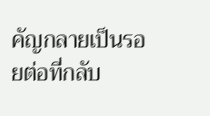คัญกลายเป็นรอยต่อที่กลับ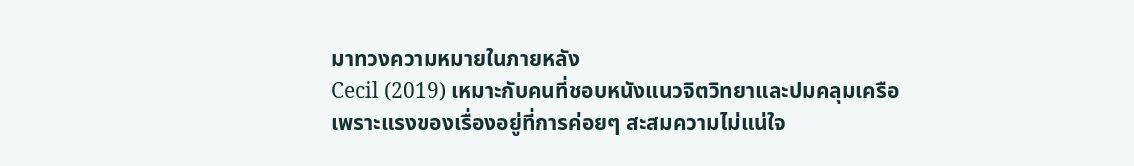มาทวงความหมายในภายหลัง
Cecil (2019) เหมาะกับคนที่ชอบหนังแนวจิตวิทยาและปมคลุมเครือ เพราะแรงของเรื่องอยู่ที่การค่อยๆ สะสมความไม่แน่ใจ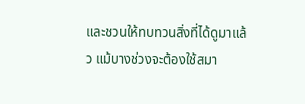และชวนให้ทบทวนสิ่งที่ได้ดูมาแล้ว แม้บางช่วงจะต้องใช้สมา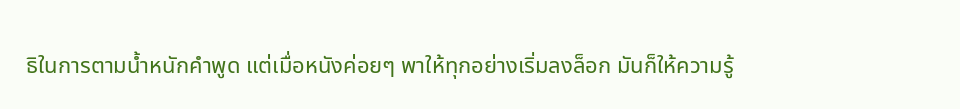ธิในการตามน้ำหนักคำพูด แต่เมื่อหนังค่อยๆ พาให้ทุกอย่างเริ่มลงล็อก มันก็ให้ความรู้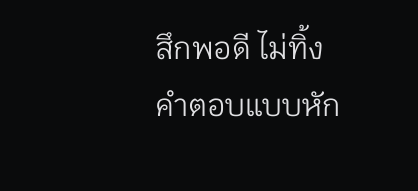สึกพอดี ไม่ทิ้งคำตอบแบบหัก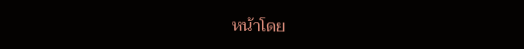หน้าโดย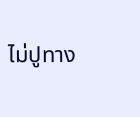ไม่ปูทาง